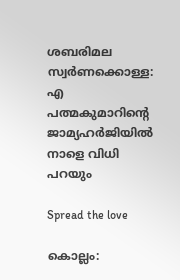ശബരിമല സ്വര്‍ണക്കൊള്ള: എ പത്മകുമാറിന്റെ ജാമ്യഹര്‍ജിയില്‍ നാളെ വിധി പറയും

Spread the love

കൊല്ലം: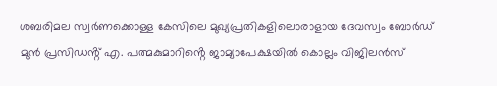ശബരിമല സ്വർണക്കൊള്ള കേസിലെ മുഖ്യപ്രതികളിലൊരാളായ ദേവസ്വം ബോർഡ് മുൻ പ്രസിഡൻ്റ് എ. പത്മകുമാറിൻ്റെ ജാമ്യാപേക്ഷയില്‍ കൊല്ലം വിജിലൻസ്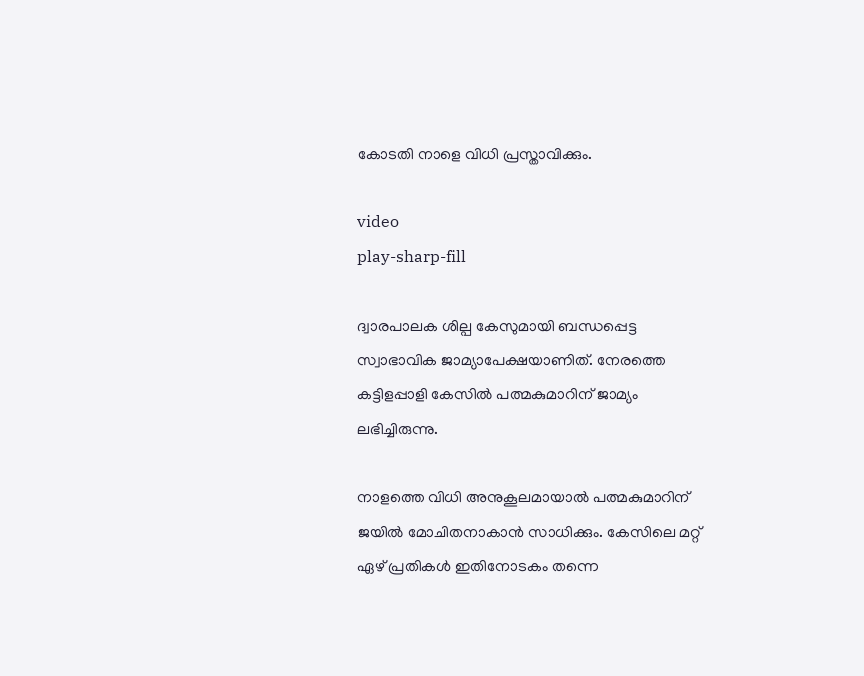കോടതി നാളെ വിധി പ്രസ്താവിക്കും.

video
play-sharp-fill

ദ്വാരപാലക ശില്പ കേസുമായി ബന്ധപ്പെട്ട സ്വാഭാവിക ജാമ്യാപേക്ഷയാണിത്. നേരത്തെ കട്ടിളപ്പാളി കേസില്‍ പത്മകുമാറിന് ജാമ്യം ലഭിച്ചിരുന്നു.

നാളത്തെ വിധി അനുകൂലമായാല്‍ പത്മകുമാറിന് ജയില്‍ മോചിതനാകാൻ സാധിക്കും. കേസിലെ മറ്റ് ഏഴ് പ്രതികള്‍ ഇതിനോടകം തന്നെ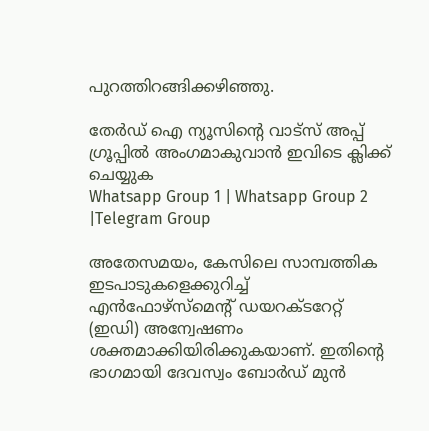പുറത്തിറങ്ങിക്കഴിഞ്ഞു.

തേർഡ് ഐ ന്യൂസിന്റെ വാട്സ് അപ്പ് ഗ്രൂപ്പിൽ അംഗമാകുവാൻ ഇവിടെ ക്ലിക്ക് ചെയ്യുക
Whatsapp Group 1 | Whatsapp Group 2 |Telegram Group

അതേസമയം, കേസിലെ സാമ്പത്തിക ഇടപാടുകളെക്കുറിച്ച്‌ എൻഫോഴ്സ്‌മെൻ്റ് ഡയറക്ടറേറ്റ് (ഇഡി) അന്വേഷണം ശക്തമാക്കിയിരിക്കുകയാണ്. ഇതിൻ്റെ ഭാഗമായി ദേവസ്വം ബോർഡ് മുൻ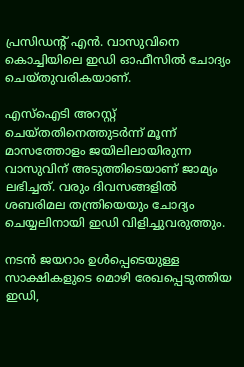പ്രസിഡൻ്റ് എൻ. വാസുവിനെ കൊച്ചിയിലെ ഇഡി ഓഫീസില്‍ ചോദ്യം ചെയ്തുവരികയാണ്.

എസ്‌ഐടി അറസ്റ്റ് ചെയ്തതിനെത്തുടർന്ന് മൂന്ന് മാസത്തോളം ജയിലിലായിരുന്ന വാസുവിന് അടുത്തിടെയാണ് ജാമ്യം ലഭിച്ചത്. വരും ദിവസങ്ങളില്‍ ശബരിമല തന്ത്രിയെയും ചോദ്യം ചെയ്യലിനായി ഇഡി വിളിച്ചുവരുത്തും.

നടൻ ജയറാം ഉള്‍പ്പെടെയുള്ള സാക്ഷികളുടെ മൊഴി രേഖപ്പെടുത്തിയ ഇഡി,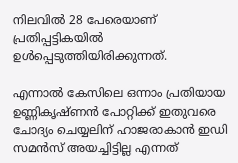നിലവില്‍ 28 പേരെയാണ് പ്രതിപ്പട്ടികയില്‍ ഉള്‍പ്പെടുത്തിയിരിക്കുന്നത്.

എന്നാല്‍ കേസിലെ ഒന്നാം പ്രതിയായ ഉണ്ണികൃഷ്ണൻ പോറ്റിക്ക് ഇതുവരെ ചോദ്യം ചെയ്യലിന് ഹാജരാകാൻ ഇഡി സമൻസ് അയച്ചിട്ടില്ല എന്നത്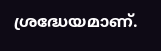ശ്രദ്ധേയമാണ്.